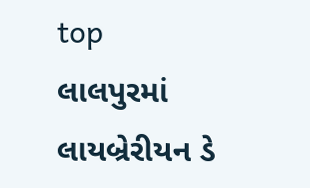top
લાલપુરમાં લાયબ્રેરીયન ડે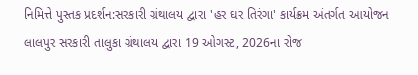નિમિત્તે પુસ્તક પ્રદર્શન:સરકારી ગ્રંથાલય દ્વારા 'હર ઘર તિરંગા' કાર્યક્રમ અંતર્ગત આયોજન
લાલપુર સરકારી તાલુકા ગ્રંથાલય દ્વારા 19 ઓગસ્ટ, 2026ના રોજ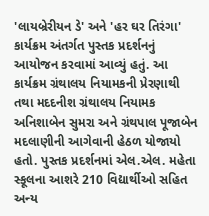'લાયબ્રેરીયન ડે' અને 'હર ઘર તિરંગા' કાર્યક્રમ અંતર્ગત પુસ્તક પ્રદર્શનનું આયોજન કરવામાં આવ્યું હતું. આ કાર્યક્રમ ગ્રંથાલય નિયામકની પ્રેરણાથી તથા મદદનીશ ગ્રંથાલય નિયામક અનિશાબેન સુમરા અને ગ્રંથપાલ પૂજાબેન મદલાણીની આગેવાની હેઠળ યોજાયો હતો. પુસ્તક પ્રદર્શનમાં એલ.એલ. મહેતા સ્કૂલના આશરે 210 વિદ્યાર્થીઓ સહિત અન્ય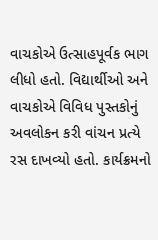વાચકોએ ઉત્સાહપૂર્વક ભાગ લીધો હતો. વિદ્યાર્થીઓ અને વાચકોએ વિવિધ પુસ્તકોનું અવલોકન કરી વાંચન પ્રત્યે રસ દાખવ્યો હતો. કાર્યક્રમનો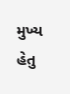મુખ્ય હેતુ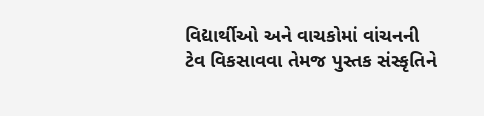વિદ્યાર્થીઓ અને વાચકોમાં વાંચનની ટેવ વિકસાવવા તેમજ પુસ્તક સંસ્કૃતિને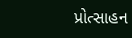પ્રોત્સાહન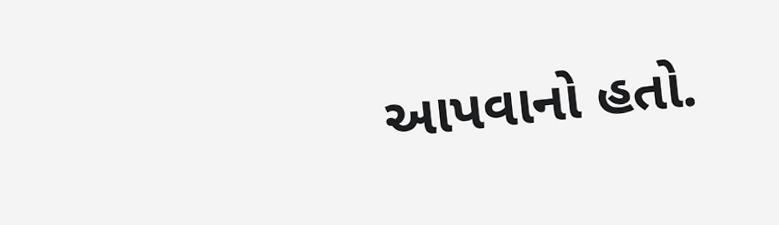આપવાનો હતો.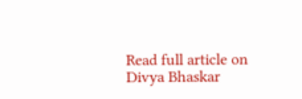Read full article on Divya Bhaskar